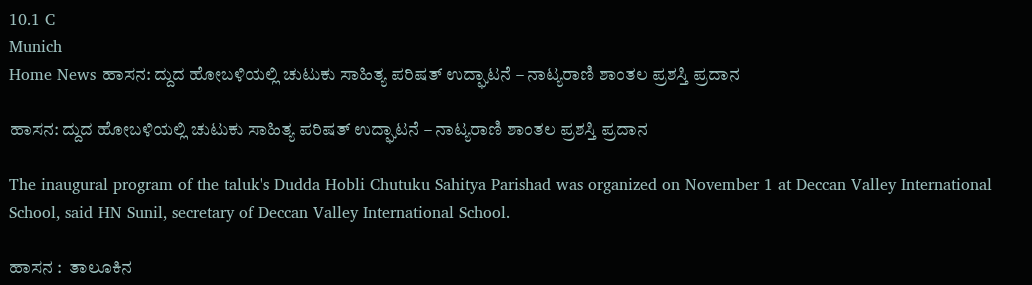10.1 C
Munich
Home News ಹಾಸನ: ದ್ದುದ ಹೋಬಳಿಯಲ್ಲಿ ಚುಟುಕು ಸಾಹಿತ್ಯ ಪರಿಷತ್ ಉದ್ಘಾಟನೆ – ನಾಟ್ಯರಾಣಿ ಶಾಂತಲ ಪ್ರಶಸ್ತಿ ಪ್ರದಾನ

ಹಾಸನ: ದ್ದುದ ಹೋಬಳಿಯಲ್ಲಿ ಚುಟುಕು ಸಾಹಿತ್ಯ ಪರಿಷತ್ ಉದ್ಘಾಟನೆ – ನಾಟ್ಯರಾಣಿ ಶಾಂತಲ ಪ್ರಶಸ್ತಿ ಪ್ರದಾನ

The inaugural program of the taluk's Dudda Hobli Chutuku Sahitya Parishad was organized on November 1 at Deccan Valley International School, said HN Sunil, secretary of Deccan Valley International School.

ಹಾಸನ :  ತಾಲೂಕಿನ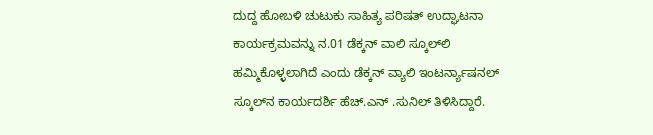ದುದ್ದ ಹೋಬಳಿ ಚುಟುಕು ಸಾಹಿತ್ಯ ಪರಿಷತ್ ಉದ್ಘಾಟನಾ ಕಾರ್ಯಕ್ರಮವನ್ನು ನ.01 ಡೆಕ್ಕನ್ ವಾಲಿ ಸ್ಕೂಲ್‌ಲಿ ಹಮ್ಮಿಕೊಳ್ಳಲಾಗಿದೆ ಎಂದು ಡೆಕ್ಕನ್ ವ್ಯಾಲಿ ಇಂಟರ್ನ್ಯಾಷನಲ್ ಸ್ಕೂಲ್‌ನ ಕಾರ್ಯದರ್ಶಿ ಹೆಚ್‌.ಎನ್ .ಸುನಿಲ್ ತಿಳಿಸಿದ್ದಾರೆ.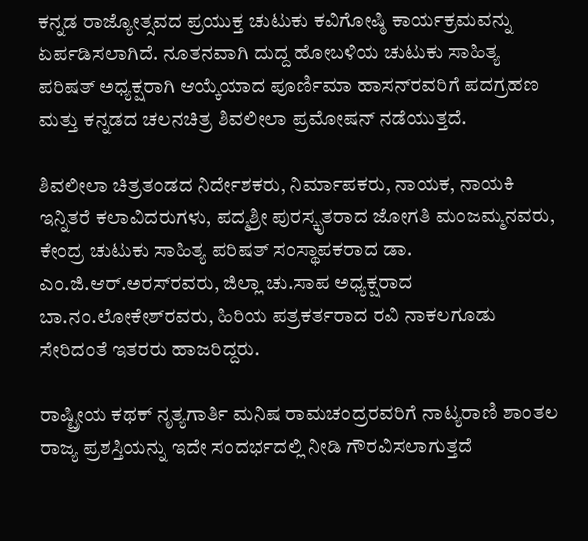ಕನ್ನಡ ರಾಜ್ಯೋತ್ಸವದ ಪ್ರಯುಕ್ತ ಚುಟುಕು ಕವಿಗೋಷ್ಠಿ ಕಾರ್ಯಕ್ರಮವನ್ನು ಏರ್ಪಡಿಸಲಾಗಿದೆ. ನೂತನವಾಗಿ ದುದ್ದ ಹೋಬಳಿಯ ಚುಟುಕು ಸಾಹಿತ್ಯ ಪರಿಷತ್ ಅಧ್ಯಕ್ಷರಾಗಿ ಆಯ್ಕೆಯಾದ ಪೂರ್ಣಿಮಾ ಹಾಸನ್‌ರವರಿಗೆ ಪದಗ್ರಹಣ ಮತ್ತು ಕನ್ನಡದ ಚಲನಚಿತ್ರ ಶಿವಲೀಲಾ ಪ್ರಮೋಷನ್ ನಡೆಯುತ್ತದೆ.

ಶಿವಲೀಲಾ ಚಿತ್ರತಂಡದ ನಿರ್ದೇಶಕರು, ನಿರ್ಮಾಪಕರು, ನಾಯಕ, ನಾಯಕಿ ಇನ್ನಿತರೆ ಕಲಾವಿದರುಗಳು, ಪದ್ಮಶ್ರೀ ಪುರಸ್ಕೃತರಾದ ಜೋಗತಿ ಮಂಜಮ್ಮನವರು, ಕೇಂದ್ರ ಚುಟುಕು ಸಾಹಿತ್ಯ ಪರಿಷತ್ ಸಂಸ್ಥಾಪಕರಾದ ಡಾ. ಎಂ.ಜಿ.ಆರ್.ಅರಸ್‌ರವರು, ಜಿಲ್ಲಾ ಚು.ಸಾಪ ಅಧ್ಯಕ್ಷರಾದ ಬಾ.ನಂ.ಲೋಕೇಶ್‌ರವರು, ಹಿರಿಯ ಪತ್ರಕರ್ತರಾದ ರವಿ ನಾಕಲಗೂಡು ಸೇರಿದಂತೆ ಇತರರು ಹಾಜರಿದ್ದರು.

ರಾಷ್ಟ್ರೀಯ ಕಥಕ್ ನೃತ್ಯಗಾರ್ತಿ ಮನಿಷ ರಾಮಚಂದ್ರರವರಿಗೆ ನಾಟ್ಯರಾಣಿ ಶಾಂತಲ ರಾಜ್ಯ ಪ್ರಶಸ್ತಿಯನ್ನು ಇದೇ ಸಂದರ್ಭದಲ್ಲಿ ನೀಡಿ ಗೌರವಿಸಲಾಗುತ್ತದೆ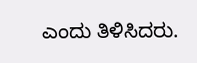ಎಂದು ತಿಳಿಸಿದರು.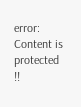error: Content is protected !!